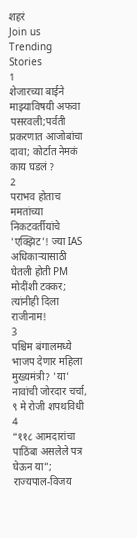शहरं
Join us
Trending Stories
1
शेजारच्या बाईने माझ्याविषयी अफवा पसरवली;पर्वती प्रकरणात आजोबांचा दावा; कोर्टात नेमकं काय घडलं ?
2
पराभव होताच ममतांच्या निकटवर्तीयांचे 'एक्झिट'! ज्या IAS अधिकाऱ्यासाठी घेतली होती PM मोदींशी टक्कर; त्यांनीही दिला राजीनाम!
3
पश्चिम बंगालमध्ये भाजप देणार महिला मुख्यमंत्री? 'या' नावांची जोरदार चर्चा, ९ मे रोजी शपथविधी
4
“११८ आमदारांचा पाठिंबा असलेले पत्र घेऊन या”; राज्यपाल-विजय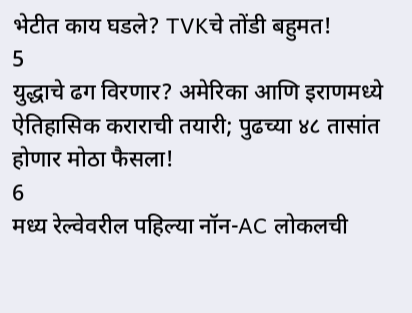भेटीत काय घडले? TVKचे तोंडी बहुमत!
5
युद्धाचे ढग विरणार? अमेरिका आणि इराणमध्ये ऐतिहासिक कराराची तयारी; पुढच्या ४८ तासांत होणार मोठा फैसला!
6
मध्य रेल्वेवरील पहिल्या नॉन-AC लोकलची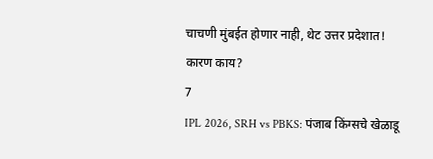चाचणी मुंबईत होणार नाही, थेट उत्तर प्रदेशात! कारण काय?
7
IPL 2026, SRH vs PBKS: पंजाब किंग्सचे खेळाडू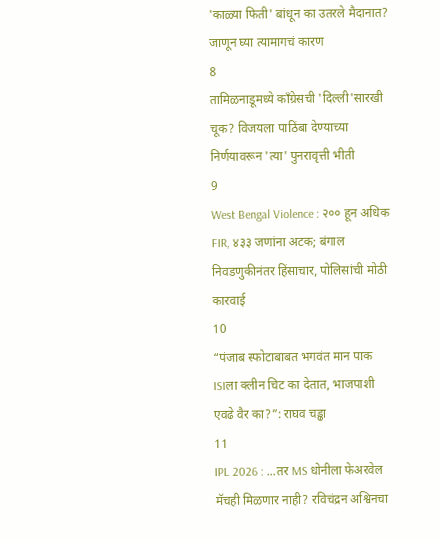'काळ्या फिती' बांधून का उतरले मैदानात? जाणून घ्या त्यामागचं कारण
8
तामिळनाडूमध्ये काँग्रेसची 'दिल्ली'सारखी चूक? विजयला पाठिंबा देण्याच्या निर्णयावरून 'त्या' पुनरावृत्ती भीती
9
West Bengal Violence : २०० हून अधिक FIR, ४३३ जणांना अटक; बंगाल निवडणुकीनंतर हिंसाचार, पोलिसांची मोठी कारवाई
10
“पंजाब स्फोटाबाबत भगवंत मान पाक ISIला क्लीन चिट का देतात, भाजपाशी एवढे वैर का?”: राघव चड्ढा
11
IPL 2026 : ...तर MS धोनीला फेअरवेल मॅचही मिळणार नाही? रविचंद्रन अश्विनचा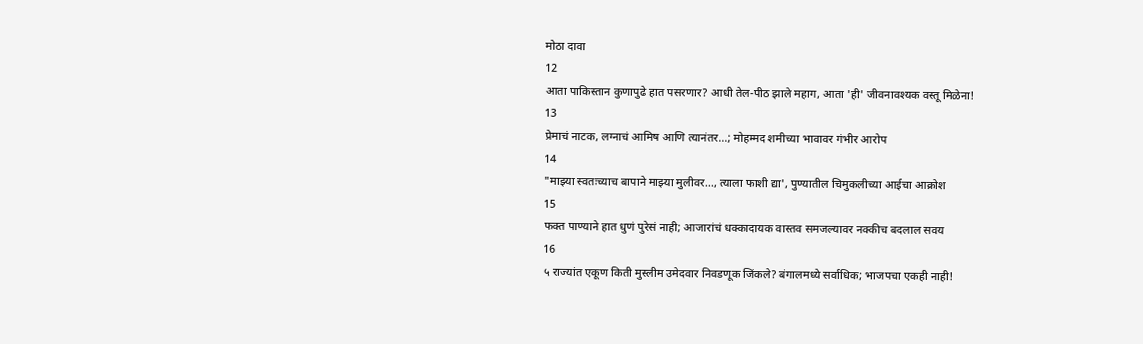मोठा दावा
12
आता पाकिस्तान कुणापुढे हात पसरणार? आधी तेल-पीठ झाले महाग, आता 'ही' जीवनावश्यक वस्तू मिळेना!
13
प्रेमाचं नाटक, लग्नाचं आमिष आणि त्यानंतर...; मोहम्मद शमीच्या भावावर गंभीर आरोप
14
"माझ्या स्वतःच्याच बापाने माझ्या मुलीवर..., त्याला फाशी द्या', पुण्यातील चिमुकलीच्या आईचा आक्रोश
15
फक्त पाण्याने हात धुणं पुरेसं नाही; आजारांचं धक्कादायक वास्तव समजल्यावर नक्कीच बदलाल सवय
16
५ राज्यांत एकूण किती मुस्लीम उमेदवार निवडणूक जिंकले? बंगालमध्ये सर्वाधिक; भाजपचा एकही नाही!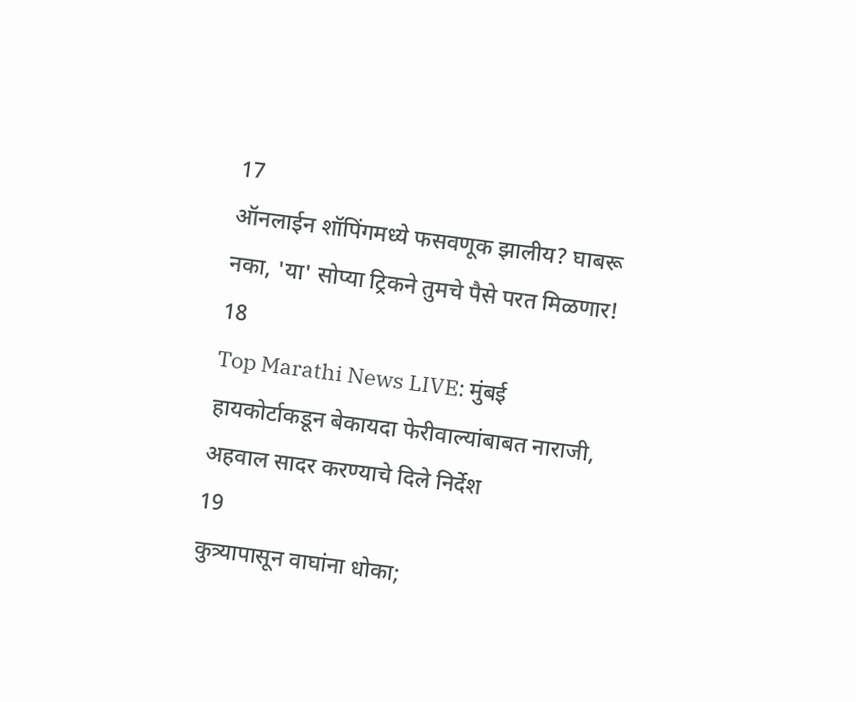17
ऑनलाईन शॉपिंगमध्ये फसवणूक झालीय? घाबरू नका, 'या' सोप्या ट्रिकने तुमचे पैसे परत मिळणार!
18
Top Marathi News LIVE: मुंबई हायकोर्टाकडून बेकायदा फेरीवाल्यांबाबत नाराजी, अहवाल सादर करण्याचे दिले निर्देश
19
कुत्र्यापासून वाघांना धोका;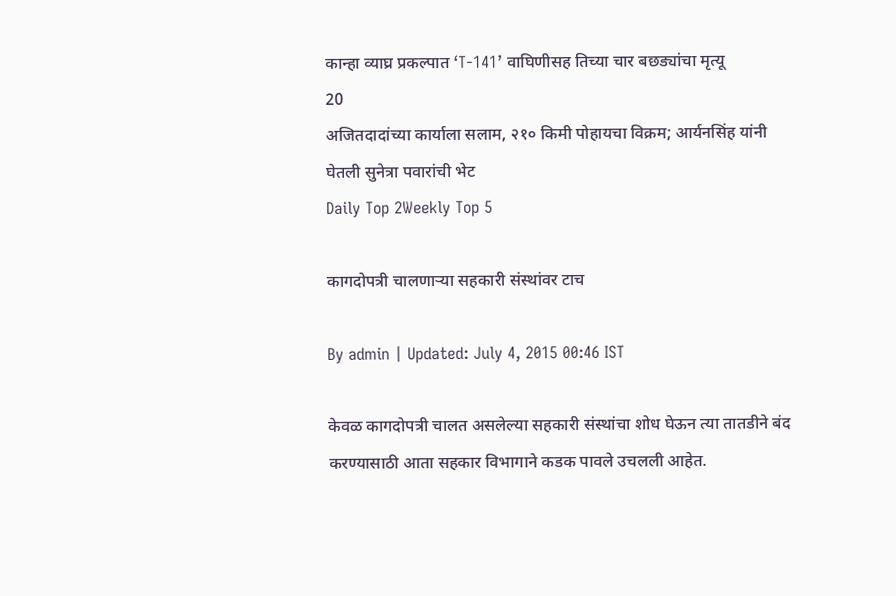कान्हा व्याघ्र प्रकल्पात ‘T-141’ वाघिणीसह तिच्या चार बछड्यांचा मृत्यू
20
अजितदादांच्या कार्याला सलाम, २१० किमी पोहायचा विक्रम; आर्यनसिंह यांनी घेतली सुनेत्रा पवारांची भेट
Daily Top 2Weekly Top 5

कागदोपत्री चालणाऱ्या सहकारी संस्थांवर टाच

By admin | Updated: July 4, 2015 00:46 IST

केवळ कागदोपत्री चालत असलेल्या सहकारी संस्थांचा शोध घेऊन त्या तातडीने बंद करण्यासाठी आता सहकार विभागाने कडक पावले उचलली आहेत.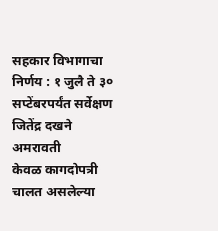सहकार विभागाचा निर्णय : १ जुलै ते ३० सप्टेंबरपर्यंत सर्वेक्षण
जितेंद्र दखने अमरावती
केवळ कागदोपत्री चालत असलेल्या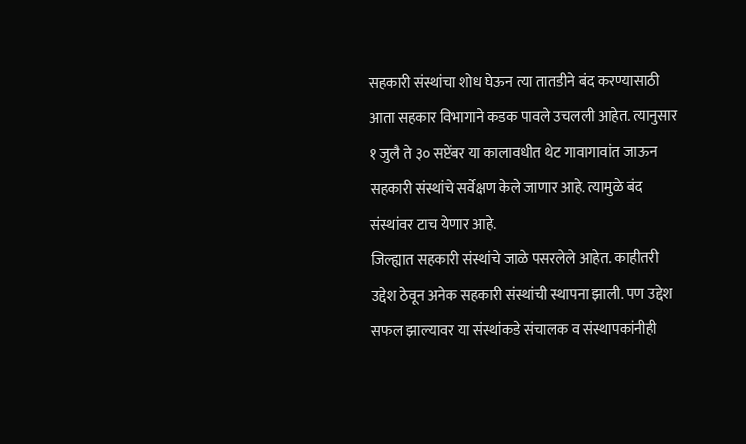सहकारी संस्थांचा शोध घेऊन त्या तातडीने बंद करण्यासाठी आता सहकार विभागाने कडक पावले उचलली आहेत. त्यानुसार १ जुलै ते ३० सप्टेंबर या कालावधीत थेट गावागावांत जाऊन सहकारी संस्थांचे सर्वेक्षण केले जाणार आहे. त्यामुळे बंद संस्थांवर टाच येणार आहे.
जिल्ह्यात सहकारी संस्थांचे जाळे पसरलेले आहेत. काहीतरी उद्देश ठेवून अनेक सहकारी संस्थांची स्थापना झाली. पण उद्देश सफल झाल्यावर या संस्थांकडे संचालक व संस्थापकांनीही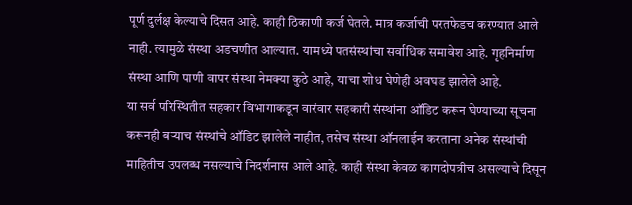पूर्ण दुर्लक्ष केल्याचे दिसत आहे. काही ठिकाणी कर्ज घेतले. मात्र कर्जाची परतफेडच करण्यात आले नाही. त्यामुळे संस्था अडचणीत आल्यात. यामध्ये पतसंस्थांचा सर्वाधिक समावेश आहे. गृहनिर्माण संस्था आणि पाणी वापर संस्था नेमक्या कुठे आहे, याचा शोध घेणेही अवघड झालेले आहे.
या सर्व परिस्थितीत सहकार विभागाकडून वारंवार सहकारी संस्थांना ऑडिट करून घेण्याच्या सूचना करूनही बऱ्याच संस्थांचे ऑडिट झालेले नाहीत, तसेच संस्था ऑनलाईन करताना अनेक संस्थांची माहितीच उपलब्ध नसल्याचे निदर्शनास आले आहे. काही संस्था केवळ कागदोपत्रीच असल्याचे दिसून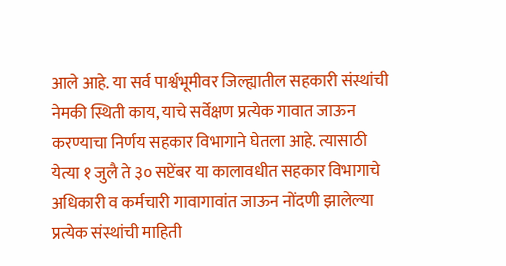आले आहे. या सर्व पार्श्वभूमीवर जिल्ह्यातील सहकारी संस्थांची नेमकी स्थिती काय, याचे सर्वेक्षण प्रत्येक गावात जाऊन करण्याचा निर्णय सहकार विभागाने घेतला आहे. त्यासाठी येत्या १ जुलै ते ३० सप्टेंबर या कालावधीत सहकार विभागाचे अधिकारी व कर्मचारी गावागावांत जाऊन नोंदणी झालेल्या प्रत्येक संस्थांची माहिती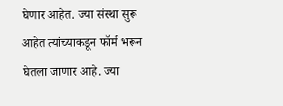घेणार आहेत. ज्या संस्था सुरू आहेत त्यांच्याकडून फॉर्म भरून घेतला जाणार आहे. ज्या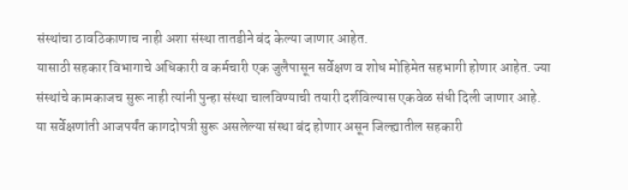संस्थांचा ठावठिकाणाच नाही अशा संस्था तातडीने बंद केल्या जाणार आहेत.
यासाठी सहकार विभागाचे अधिकारी व कर्मचारी एक जुलैपासून सर्वेक्षण व शोध मोहिमेत सहभागी होणार आहेत. ज्या संस्थांचे कामकाजच सुरू नाही त्यांनी पुन्हा संस्था चालविण्याची तयारी दर्शविल्यास एकवेळ संधी दिली जाणार आहे.
या सर्वेक्षणांती आजपर्यंत कागदोपत्री सुरू असलेल्या संस्था बंद होणार असून जिल्ह्यातील सहकारी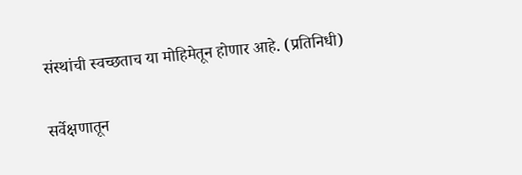संस्थांची स्वच्छताच या मोहिमेतून होणार आहे. (प्रतिनिधी)

सर्वेक्षणातून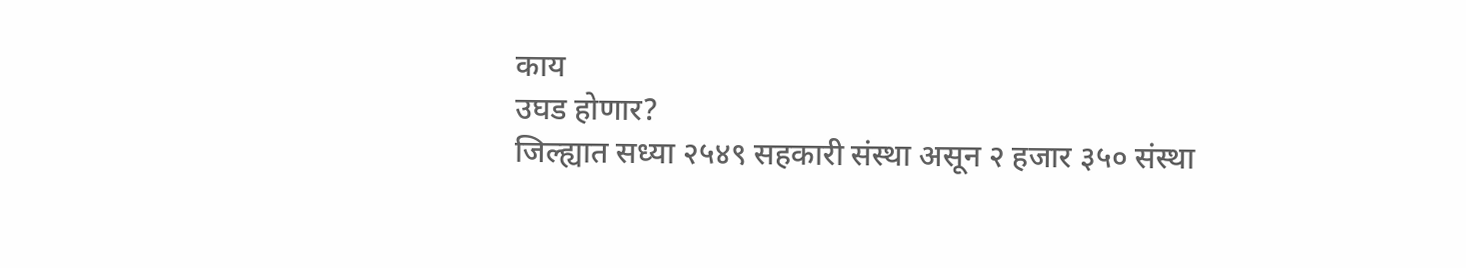काय
उघड होणार?
जिल्ह्यात सध्या २५४९ सहकारी संस्था असून २ हजार ३५० संस्था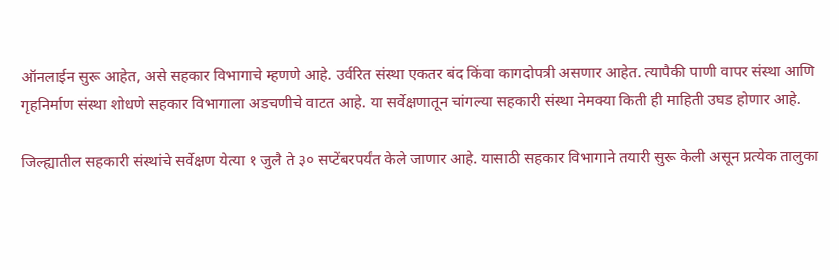ऑनलाईन सुरू आहेत, असे सहकार विभागाचे म्हणणे आहे. उर्वरित संस्था एकतर बंद किंवा कागदोपत्री असणार आहेत. त्यापैकी पाणी वापर संस्था आणि गृहनिर्माण संस्था शोधणे सहकार विभागाला अडचणीचे वाटत आहे. या सर्वेक्षणातून चांगल्या सहकारी संस्था नेमक्या किती ही माहिती उघड होणार आहे.

जिल्ह्यातील सहकारी संस्थांचे सर्वेक्षण येत्या १ जुलै ते ३० सप्टेंबरपर्यंत केले जाणार आहे. यासाठी सहकार विभागाने तयारी सुरू केली असून प्रत्येक तालुका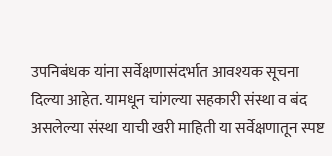उपनिबंधक यांना सर्वेक्षणासंदर्भात आवश्यक सूचना दिल्या आहेत. यामधून चांगल्या सहकारी संस्था व बंद असलेल्या संस्था याची खरी माहिती या सर्वेक्षणातून स्पष्ट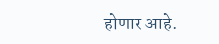होणार आहे.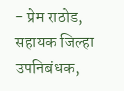- प्रेम राठोड,
सहायक जिल्हा उपनिबंधक,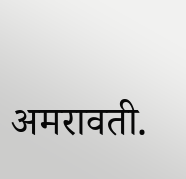अमरावती.